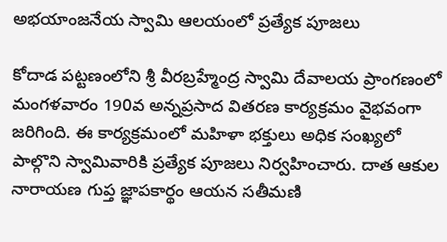అభయాంజనేయ స్వామి ఆలయంలో ప్రత్యేక పూజలు

కోదాడ పట్టణంలోని శ్రీ వీరబ్రహ్మేంద్ర స్వామి దేవాలయ ప్రాంగణంలో మంగళవారం 190వ అన్నప్రసాద వితరణ కార్యక్రమం వైభవంగా జరిగింది. ఈ కార్యక్రమంలో మహిళా భక్తులు అధిక సంఖ్యలో పాల్గొని స్వామివారికి ప్రత్యేక పూజలు నిర్వహించారు. దాత ఆకుల నారాయణ గుప్త జ్ఞాపకార్థం ఆయన సతీమణి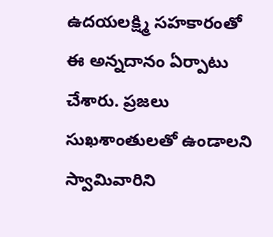ఉదయలక్ష్మి సహకారంతో ఈ అన్నదానం ఏర్పాటు చేశారు. ప్రజలు సుఖశాంతులతో ఉండాలని స్వామివారిని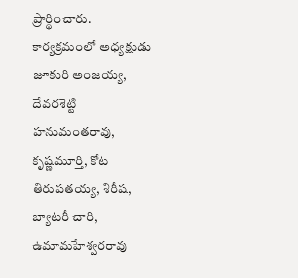ప్రార్థించారు. కార్యక్రమంలో అధ్యక్షుడు జూకురి అంజయ్య, దేవరశెట్టి హనుమంతరావు, కృష్ణమూర్తి, కోట తిరుపతయ్య, శిరీష, బ్యాటరీ చారి, ఉమామహేశ్వరరావు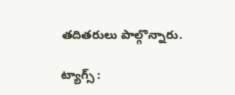తదితరులు పాల్గొన్నారు.

ట్యాగ్స్ :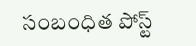సంబంధిత పోస్ట్